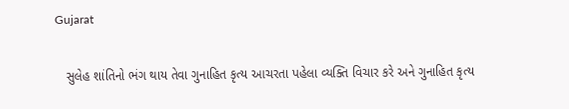Gujarat

   સુલેહ શાંતિનો ભંગ થાય તેવા ગુનાહિત કૃત્ય આચરતા પહેલા વ્યક્તિ વિચાર કરે અને ગુનાહિત કૃત્ય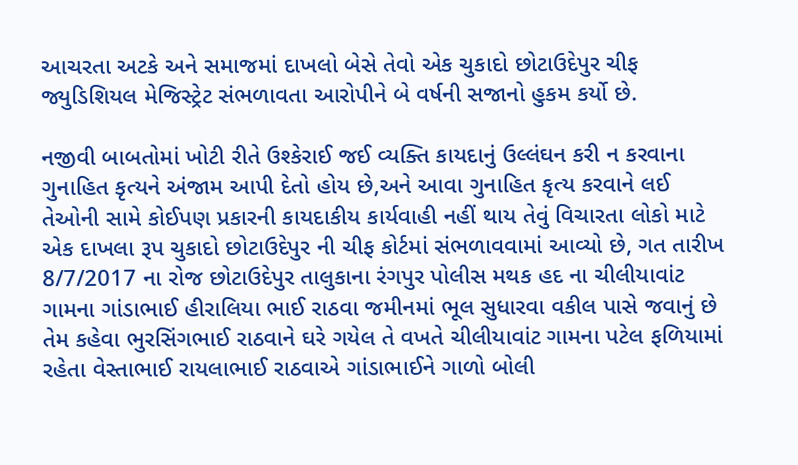આચરતા અટકે અને સમાજમાં દાખલો બેસે તેવો એક ચુકાદો છોટાઉદેપુર ચીફ જ્યુડિશિયલ મેજિસ્ટ્રેટ સંભળાવતા આરોપીને બે વર્ષની સજાનો હુકમ કર્યો છે.

નજીવી બાબતોમાં ખોટી રીતે ઉશ્કેરાઈ જઈ વ્યક્તિ કાયદાનું ઉલ્લંઘન કરી ન કરવાના ગુનાહિત કૃત્યને અંજામ આપી દેતો હોય છે,અને આવા ગુનાહિત કૃત્ય કરવાને લઈ તેઓની સામે કોઈપણ પ્રકારની કાયદાકીય કાર્યવાહી નહીં થાય તેવું વિચારતા લોકો માટે એક દાખલા રૂપ ચુકાદો છોટાઉદેપુર ની ચીફ કોર્ટમાં સંભળાવવામાં આવ્યો છે, ગત તારીખ 8/7/2017 ના રોજ છોટાઉદેપુર તાલુકાના રંગપુર પોલીસ મથક હદ ના ચીલીયાવાંટ ગામના ગાંડાભાઈ હીરાલિયા ભાઈ રાઠવા જમીનમાં ભૂલ સુધારવા વકીલ પાસે જવાનું છે તેમ કહેવા ભુરસિંગભાઈ રાઠવાને ઘરે ગયેલ તે વખતે ચીલીયાવાંટ ગામના પટેલ ફળિયામાં રહેતા વેસ્તાભાઈ રાયલાભાઈ રાઠવાએ ગાંડાભાઈને ગાળો બોલી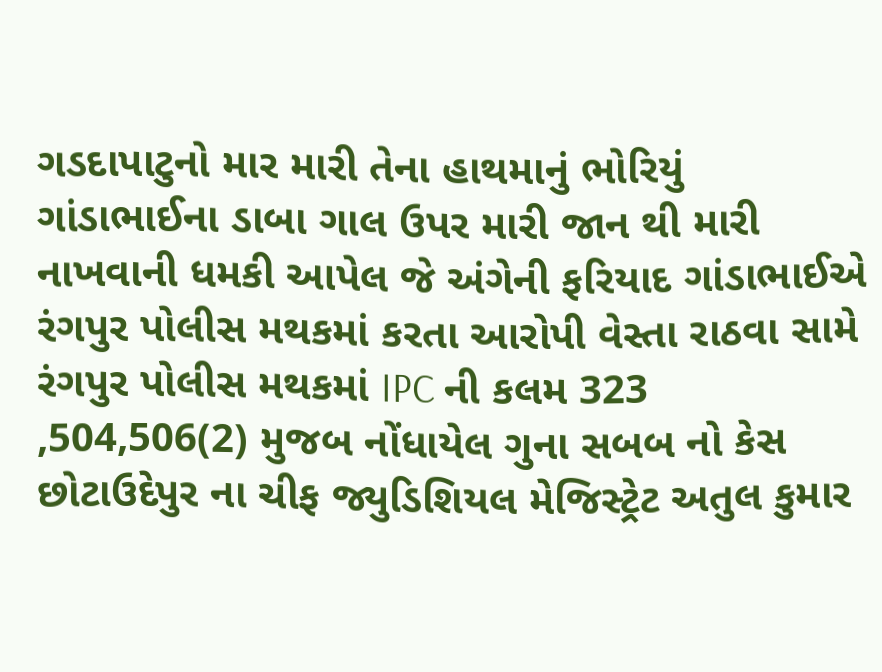ગડદાપાટુનો માર મારી તેના હાથમાનું ભોરિયું ગાંડાભાઈના ડાબા ગાલ ઉપર મારી જાન થી મારી નાખવાની ધમકી આપેલ જે અંગેની ફરિયાદ ગાંડાભાઈએ રંગપુર પોલીસ મથકમાં કરતા આરોપી વેસ્તા રાઠવા સામે રંગપુર પોલીસ મથકમાં IPC ની કલમ 323 ,504,506(2) મુજબ નોંધાયેલ ગુના સબબ નો કેસ છોટાઉદેપુર ના ચીફ જ્યુડિશિયલ મેજિસ્ટ્રેટ અતુલ કુમાર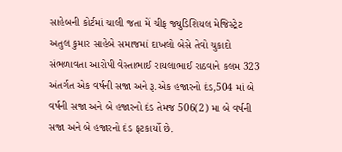સાહેબની કોર્ટમાં ચાલી જતા મેં ચીફ જ્યુડિશિયલ મેજિસ્ટ્રેટ અતુલ કુમાર સાહેબે સમાજમાં દાખલો બેસે તેવો ચુકાદો સંભળાવતા આરોપી વેસ્તાભાઈ રાયલાભાઈ રાઠવાને કલમ 323 અંતર્ગત એક વર્ષની સજા અને રૂ.એક હજારનો દંડ,504 માં બે વર્ષની સજા અને બે હજારનો દંડ તેમજ 506(2) મા બે વર્ષની સજા અને બે હજારનો દંડ ફટકાર્યો છે.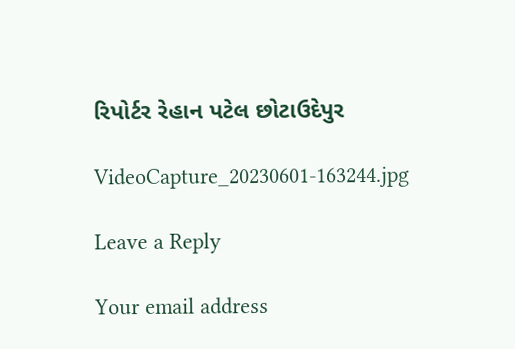રિપોર્ટર રેહાન પટેલ છોટાઉદેપુર

VideoCapture_20230601-163244.jpg

Leave a Reply

Your email address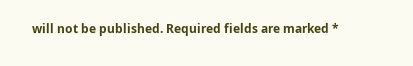will not be published. Required fields are marked *